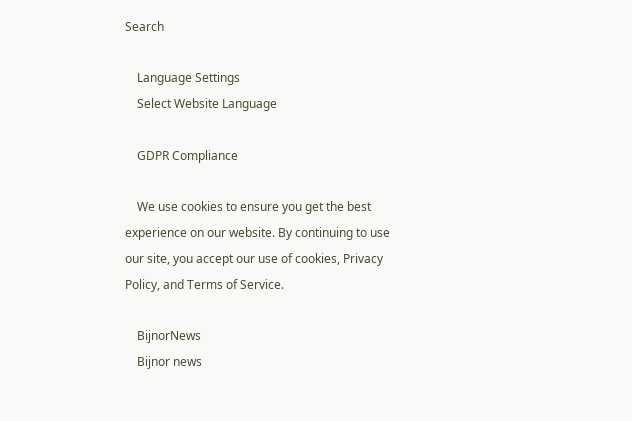Search

    Language Settings
    Select Website Language

    GDPR Compliance

    We use cookies to ensure you get the best experience on our website. By continuing to use our site, you accept our use of cookies, Privacy Policy, and Terms of Service.

    BijnorNews
    Bijnor news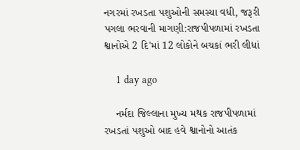નગરમાં રખડતા પશુઓની સમસ્યા વધી, જરૂરી પગલા ભરવાની માગણી:રાજપીપળામાં રખડતા શ્વાનોએ 2 દિ'માં 12 લોકોને બચકાં ભરી લીધાં

    1 day ago

    નર્મદા જિલ્લાના મુખ્ય મથક રાજપીપળામાં રખડતાં પશુઓ બાદ હવે શ્વાનોનો આતંક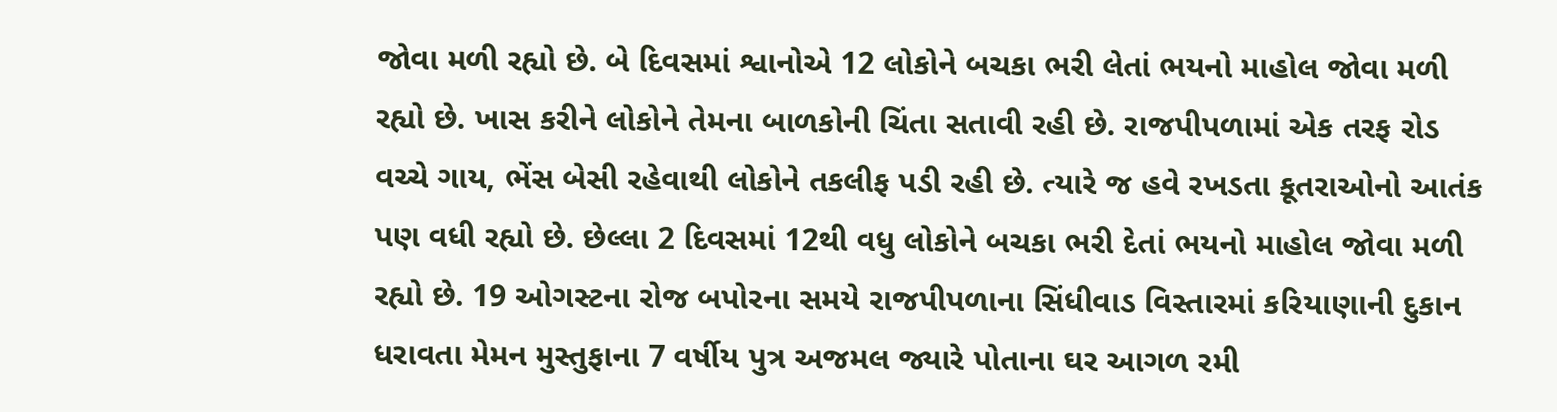જોવા મળી રહ્યો છે. બે દિવસમાં શ્વાનોએ 12 લોકોને બચકા ભરી લેતાં ભયનો માહોલ જોવા મળી રહ્યો છે. ખાસ કરીને લોકોને તેમના બાળકોની ચિંતા સતાવી રહી છે. રાજપીપળામાં એક તરફ રોડ વચ્ચે ગાય, ભેંસ બેસી રહેવાથી લોકોને તકલીફ પડી રહી છે. ત્યારે જ હવે રખડતા કૂતરાઓનો આતંક પણ વધી રહ્યો છે. છેલ્લા 2 દિવસમાં 12થી વધુ લોકોને બચકા ભરી દેતાં ભયનો માહોલ જોવા મળી રહ્યો છે. 19 ઓગસ્ટના રોજ બપોરના સમયે રાજપીપળાના સિંધીવાડ વિસ્તારમાં કરિયાણાની દુકાન ધરાવતા મેમન મુસ્તુફાના 7 વર્ષીય પુત્ર અજમલ જ્યારે પોતાના ઘર આગળ રમી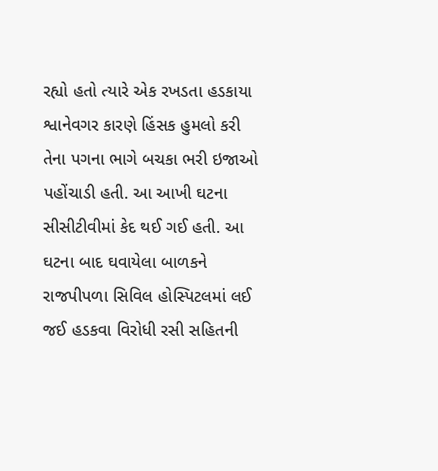રહ્યો હતો ત્યારે એક રખડતા હડકાયા શ્વાનેવગર કારણે હિંસક હુમલો કરી તેના પગના ભાગે બચકા ભરી ઇજાઓ પહોંચાડી હતી. આ આખી ઘટના સીસીટીવીમાં કેદ થઈ ગઈ હતી. આ ઘટના બાદ ઘવાયેલા બાળકને રાજપીપળા સિવિલ હોસ્પિટલમાં લઈ જઈ હડકવા વિરોધી રસી સહિતની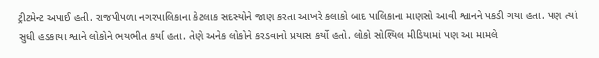ટ્રીટમેન્ટ અપાઈ હતી. રાજપીપળા નગરપાલિકાના કેટલાક સદસ્યોને જાણ કરતા આખરે કલાકો બાદ પાલિકાના માણસો આવી શ્વાનને પકડી ગયા હતા. પણ ત્યાં સુધી હડકાયા શ્વાને લોકોને ભયભીત કર્યા હતા. તેણે અનેક લોકોને કરડવાનો પ્રયાસ કર્યો હતો. લોકો સોશ્યિલ મીડિયામાં પણ આ મામલે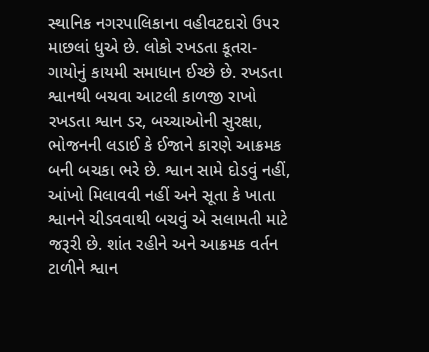સ્થાનિક નગરપાલિકાના વહીવટદારો ઉપર માછલાં ધુએ છે. લોકો રખડતા કૂતરા-ગાયોનું કાયમી સમાધાન ઈચ્છે છે. રખડતા શ્વાનથી બચવા આટલી કાળજી રાખો રખડતા શ્વાન ડર, બચ્ચાઓની સુરક્ષા, ભોજનની લડાઈ કે ઈજાને કારણે આક્રમક બની બચકા ભરે છે. શ્વાન સામે દોડવું નહીં, આંખો મિલાવવી નહીં અને સૂતા કે ખાતા શ્વાનને ચીડવવાથી બચવું એ સલામતી માટે જરૂરી છે. શાંત રહીને અને આક્રમક વર્તન ટાળીને શ્વાન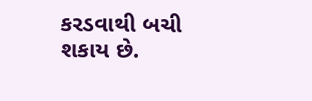કરડવાથી બચી શકાય છે.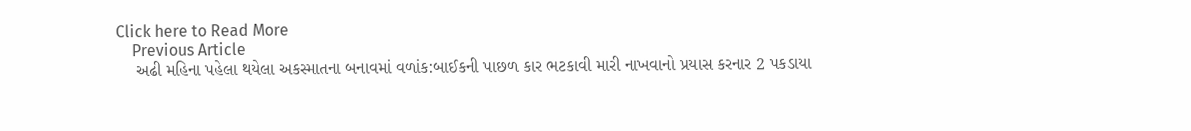Click here to Read More
    Previous Article
    અઢી મહિના પહેલા થયેલા અકસ્માતના બનાવમાં વળાંક:બાઈકની પાછળ કાર ભટકાવી મારી નાખવાનો પ્રયાસ કરનાર 2 પકડાયા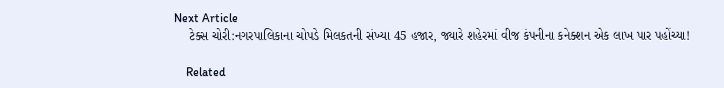Next Article
    ટેક્સ ચોરી:નગરપાલિકાના ચોપડે મિલકતની સંખ્યા 45 હજાર, જ્યારે શહેરમાં વીજ કંપનીના કનેક્શન એક લાખ પાર પહોંચ્યા!

    Related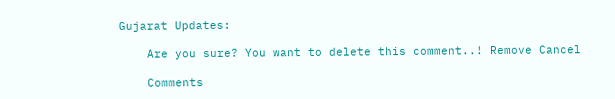Gujarat Updates:

    Are you sure? You want to delete this comment..! Remove Cancel

    Comments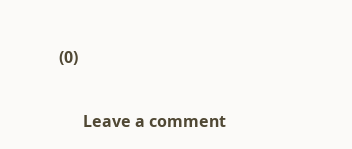(0)

      Leave a comment